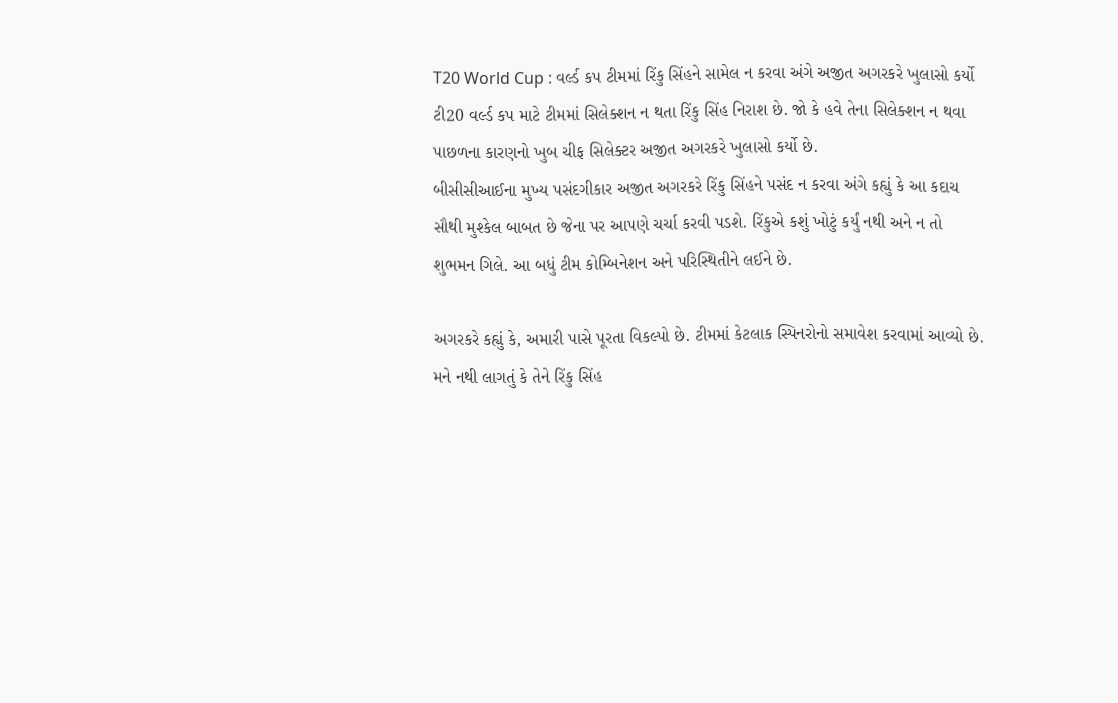T20 World Cup : વર્લ્ડ કપ ટીમમાં રિંકુ સિંહને સામેલ ન કરવા અંગે અજીત અગરકરે ખુલાસો કર્યો
ટી20 વર્લ્ડ કપ માટે ટીમમાં સિલેક્શન ન થતા રિંકુ સિંહ નિરાશ છે. જો કે હવે તેના સિલેક્શન ન થવા પાછળના કારણનો ખુબ ચીફ સિલેક્ટર અજીત અગરકરે ખુલાસો કર્યો છે.
બીસીસીઆઈના મુખ્ય પસંદગીકાર અજીત અગરકરે રિંકુ સિંહને પસંદ ન કરવા અંગે કહ્યું કે આ કદાચ સૌથી મુશ્કેલ બાબત છે જેના પર આપણે ચર્ચા કરવી પડશે. રિંકુએ કશું ખોટું કર્યું નથી અને ન તો શુભમન ગિલે. આ બધું ટીમ કોમ્બિનેશન અને પરિસ્થિતીને લઈને છે.

અગરકરે કહ્યું કે, અમારી પાસે પૂરતા વિકલ્પો છે. ટીમમાં કેટલાક સ્પિનરોનો સમાવેશ કરવામાં આવ્યો છે. મને નથી લાગતું કે તેને રિંકુ સિંહ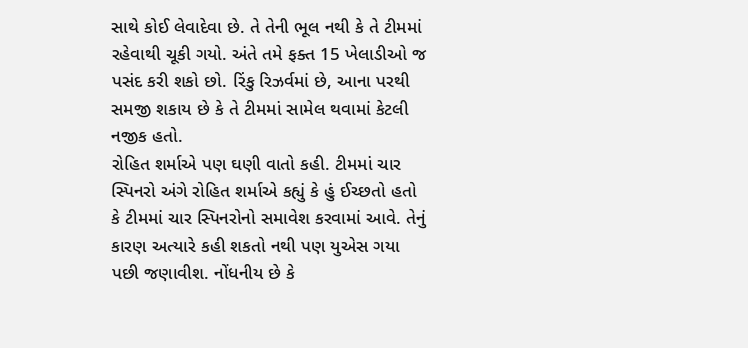સાથે કોઈ લેવાદેવા છે. તે તેની ભૂલ નથી કે તે ટીમમાં રહેવાથી ચૂકી ગયો. અંતે તમે ફક્ત 15 ખેલાડીઓ જ પસંદ કરી શકો છો. રિંકુ રિઝર્વમાં છે, આના પરથી સમજી શકાય છે કે તે ટીમમાં સામેલ થવામાં કેટલી નજીક હતો.
રોહિત શર્માએ પણ ઘણી વાતો કહી. ટીમમાં ચાર સ્પિનરો અંગે રોહિત શર્માએ કહ્યું કે હું ઈચ્છતો હતો કે ટીમમાં ચાર સ્પિનરોનો સમાવેશ કરવામાં આવે. તેનું કારણ અત્યારે કહી શકતો નથી પણ યુએસ ગયા પછી જણાવીશ. નોંધનીય છે કે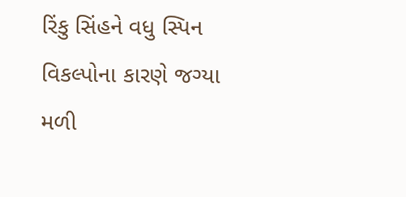રિંકુ સિંહને વધુ સ્પિન વિકલ્પોના કારણે જગ્યા મળી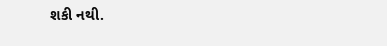શકી નથી.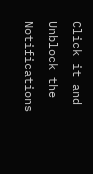Click it and Unblock the Notifications